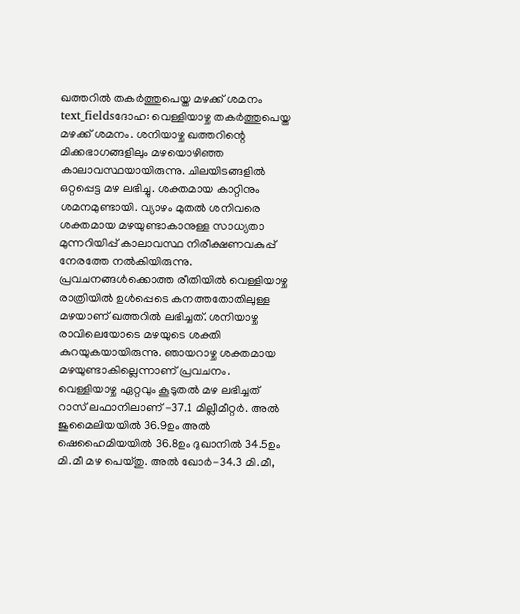ഖത്തറിൽ തകർത്തുപെയ്ത മഴക്ക് ശമനം
text_fieldsദോഹ: വെള്ളിയാഴ്ച തകർത്തുപെയ്ത മഴക്ക് ശമനം. ശനിയാഴ്ച ഖത്തറിന്റെ മിക്കഭാഗങ്ങളിലും മഴയൊഴിഞ്ഞ കാലാവസ്ഥയായിരുന്നു. ചിലയിടങ്ങളിൽ ഒറ്റപ്പെട്ട മഴ ലഭിച്ചു. ശക്തമായ കാറ്റിനും ശമനമുണ്ടായി. വ്യാഴം മുതൽ ശനിവരെ ശക്തമായ മഴയുണ്ടാകാനുള്ള സാധ്യതാ മുന്നറിയിപ്പ് കാലാവസ്ഥ നിരീക്ഷണവകുപ്പ് നേരത്തേ നൽകിയിരുന്നു. പ്രവചനങ്ങൾക്കൊത്ത രീതിയിൽ വെള്ളിയാഴ്ച രാത്രിയിൽ ഉൾപ്പെടെ കനത്തതോതിലുള്ള മഴയാണ് ഖത്തറിൽ ലഭിച്ചത്. ശനിയാഴ്ച രാവിലെയോടെ മഴയുടെ ശക്തി കുറയുകയായിരുന്നു. ഞായറാഴ്ച ശക്തമായ മഴയുണ്ടാകില്ലെന്നാണ് പ്രവചനം.
വെള്ളിയാഴ്ച ഏറ്റവും കൂടുതൽ മഴ ലഭിച്ചത് റാസ് ലഫാനിലാണ് -37.1 മില്ലീമീറ്റർ. അൽ ജുമൈലിയയിൽ 36.9ഉം അൽ ഷെഹൈമിയയിൽ 36.8ഉം ദുഖാനിൽ 34.5ഉം മി.മീ മഴ പെയ്തു. അൽ ഖോർ-34.3 മി.മീ,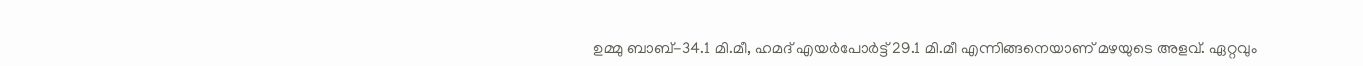ഉമ്മു ബാബ്-34.1 മി.മീ, ഹമദ് എയർപോർട്ട് 29.1 മി.മീ എന്നിങ്ങനെയാണ് മഴയുടെ അളവ്. ഏറ്റവും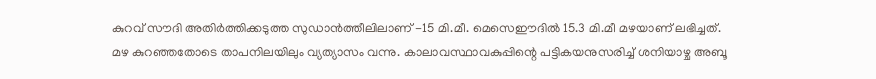കുറവ് സൗദി അതിർത്തിക്കടുത്ത സുഡാൻത്തീലിലാണ് -15 മി.മീ. മെസെഈദിൽ 15.3 മി.മീ മഴയാണ് ലഭിച്ചത്.
മഴ കുറഞ്ഞതോടെ താപനിലയിലും വ്യത്യാസം വന്നു. കാലാവസ്ഥാവകുപ്പിന്റെ പട്ടികയനുസരിച്ച് ശനിയാഴ്ച അബൂ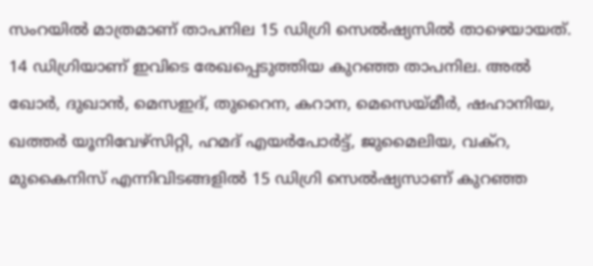സംറയിൽ മാത്രമാണ് താപനില 15 ഡിഗ്രി സെൽഷ്യസിൽ താഴെയായത്. 14 ഡിഗ്രിയാണ് ഇവിടെ രേഖപ്പെടുത്തിയ കുറഞ്ഞ താപനില. അൽ ഖോർ, ദുഖാൻ, മെസഇദ്, തുറൈന, കറാന, മെസെയ്മീർ, ഷഹാനിയ, ഖത്തർ യൂനിവേഴ്സിറ്റി, ഹമദ് എയർപോർട്ട്, ജുമൈലിയ, വക്റ, മുകൈനിസ് എന്നിവിടങ്ങളിൽ 15 ഡിഗ്രി സെൽഷ്യസാണ് കുറഞ്ഞ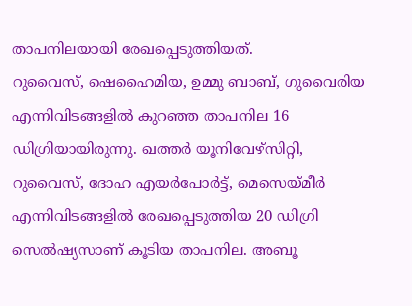താപനിലയായി രേഖപ്പെടുത്തിയത്.
റുവൈസ്, ഷെഹൈമിയ, ഉമ്മു ബാബ്, ഗുവൈരിയ എന്നിവിടങ്ങളിൽ കുറഞ്ഞ താപനില 16 ഡിഗ്രിയായിരുന്നു. ഖത്തർ യൂനിവേഴ്സിറ്റി, റുവൈസ്, ദോഹ എയർപോർട്ട്, മെസെയ്മീർ എന്നിവിടങ്ങളിൽ രേഖപ്പെടുത്തിയ 20 ഡിഗ്രി സെൽഷ്യസാണ് കൂടിയ താപനില. അബൂ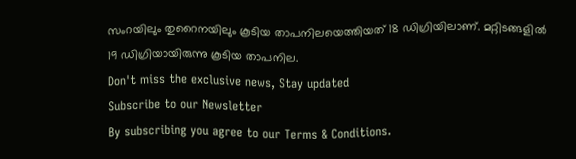സംറയിലും തുറൈനയിലും കൂടിയ താപനിലയെത്തിയത് 18 ഡിഗ്രിയിലാണ്. മറ്റിടങ്ങളിൽ 19 ഡിഗ്രിയായിരുന്നു കൂടിയ താപനില.
Don't miss the exclusive news, Stay updated
Subscribe to our Newsletter
By subscribing you agree to our Terms & Conditions.